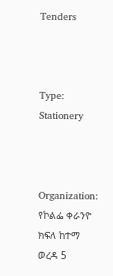Tenders



Type: Stationery



Organization: የኮልፌ ቀራንዮ ክፍለ ከተማ ወረዳ 5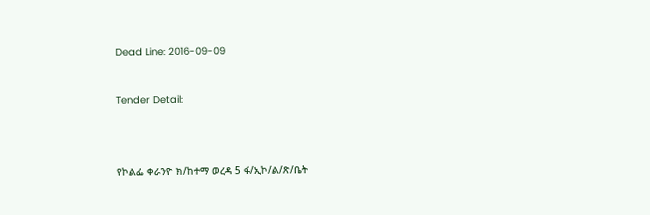Dead Line: 2016-09-09



Tender Detail:





የኮልፌ ቀራንዮ ክ/ከተማ ወረዳ 5 ፋ/ኢኮ/ል/ጽ/ቤት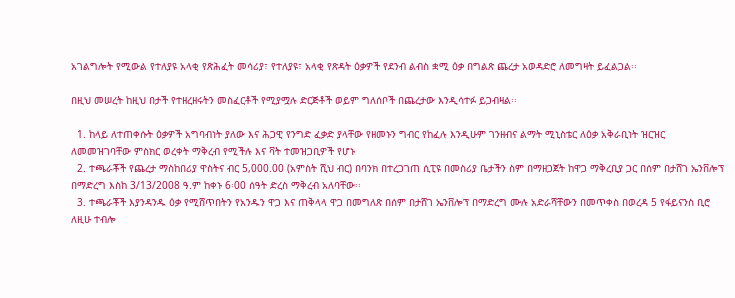አገልግሎት የሚውል የተለያዩ አላቂ የጽሕፈት መሳሪያ፣ የተለያዩ፣ አላቂ የጽዳት ዕቃዎች የደንብ ልብስ ቋሚ ዕቃ በግልጽ ጨረታ አወዳድሮ ለመግዛት ይፈልጋል፡፡

በዚህ መሠረት ከዚህ በታች የተዘረዘሩትን መስፈርቶች የሚያሟሉ ድርጅቶች ወይም ግለሰቦች በጨረታው እንዲሳተፉ ይጋብዛል፡፡

  1. ከላይ ለተጠቀሱት ዕቃዎች አግባብነት ያለው እና ሕጋዊ የንግድ ፈቃድ ያላቸው የዘመኑን ግብር የከፈሉ እንዲሁም ገንዘብና ልማት ሚኒስቴር ለዕቃ አቅራቢነት ዝርዝር ለመመዝገባቸው ምስክር ወረቀት ማቅረብ የሚችሉ እና ቫት ተመዝጋቢዎች የሆኑ
  2. ተጫራቾች የጨረታ ማስከበሪያ ዋስትና ብር 5,000.00 (አምስት ሺህ ብር) በባንክ በተረጋገጠ ሲፒዩ በመስሪያ ቤታችን ስም በማዘጋጀት ከዋጋ ማቅረቢያ ጋር በሰም በታሸገ ኤንቨሎፕ በማድረግ እስከ 3/13/2008 ዓ.ም ከቀኑ 6፡00 ሰዓት ድረስ ማቅረብ አለባቸው፡፡
  3. ተጫራቾች እያንዳንዱ ዕቃ የሚሸጥበትን የአንዱን ዋጋ እና ጠቅላላ ዋጋ በመግለጽ በሰም በታሸገ ኤንቨሎፕ በማድረግ ሙሉ አድራሻቸውን በመጥቀስ በወረዳ 5 የፋይናንስ ቢሮ ለዚሁ ተብሎ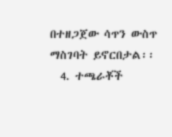በተዘጋጀው ሳጥን ውስጥ ማስገባት ይኖርበታል፡፡
  4. ተጫራቾች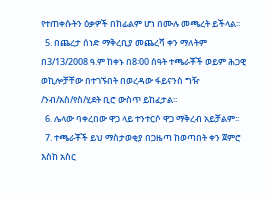የተጠቀሱትን ዕቃዎች በከፊልም ሆነ በሙሉ መጫረት ይችላል፡፡
  5. በጨረታ ሰነድ ማቅረቢያ መጨረሻ ቀን ማለትም በ3/13/2008 ዓ.ም ከቀኑ በ8፡00 ሰዓት ተጫራቾች ወይም ሕጋዊ ወኪሎቻቸው በተገኙበት በወረዳው ፋይናንስ ግዥ /ንብ/አስ/የስ/ሂደት ቢሮ ውስጥ ይከፈታል፡፡
  6. ሌላው ባቀረበው ዋጋ ላይ ተንተርሶ ዋጋ ማቅረብ አይቻልም፡፡
  7. ተጫራቾች ይህ ማስታወቂያ በጋዜጣ ከወጣበት ቀን ጀምሮ እስከ አስር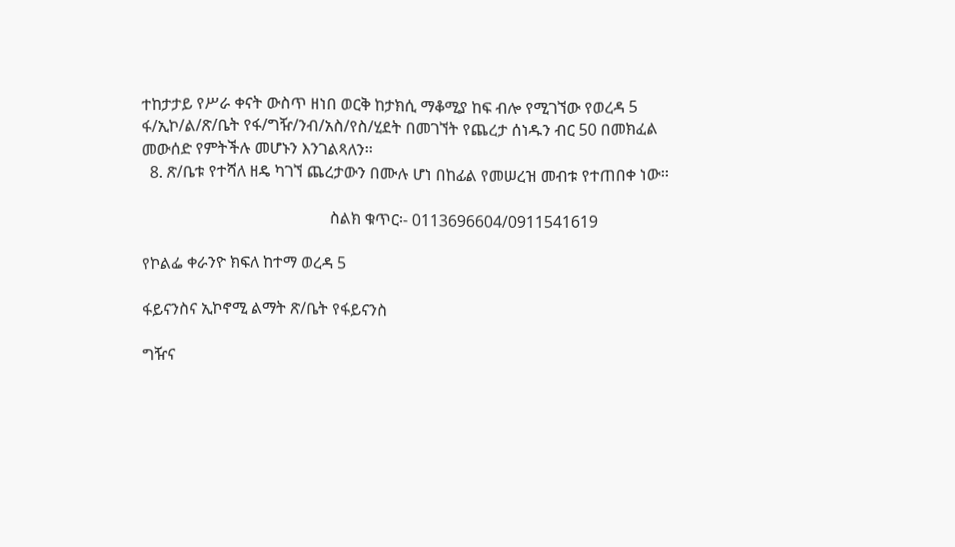ተከታታይ የሥራ ቀናት ውስጥ ዘነበ ወርቅ ከታክሲ ማቆሚያ ከፍ ብሎ የሚገኘው የወረዳ 5 ፋ/ኢኮ/ል/ጽ/ቤት የፋ/ግዥ/ንብ/አስ/የስ/ሂደት በመገኘት የጨረታ ሰነዱን ብር 50 በመክፈል መውሰድ የምትችሉ መሆኑን እንገልጻለን፡፡
  8. ጽ/ቤቱ የተሻለ ዘዴ ካገኘ ጨረታውን በሙሉ ሆነ በከፊል የመሠረዝ መብቱ የተጠበቀ ነው፡፡

                                               ስልክ ቁጥር፡- 0113696604/0911541619

የኮልፌ ቀራንዮ ክፍለ ከተማ ወረዳ 5

ፋይናንስና ኢኮኖሚ ልማት ጽ/ቤት የፋይናንስ

ግዥና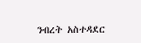ንብረት አስተዳደር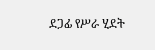ደጋፊ የሥራ ሂደት